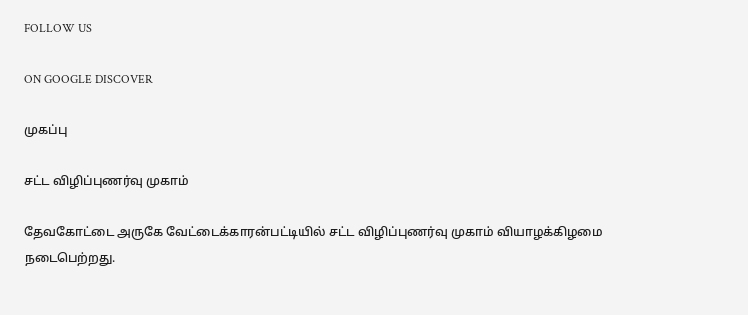FOLLOW US

ON GOOGLE DISCOVER

முகப்பு

சட்ட விழிப்புணர்வு முகாம்

தேவகோட்டை அருகே வேட்டைக்காரன்பட்டியில் சட்ட விழிப்புணர்வு முகாம் வியாழக்கிழமை நடைபெற்றது.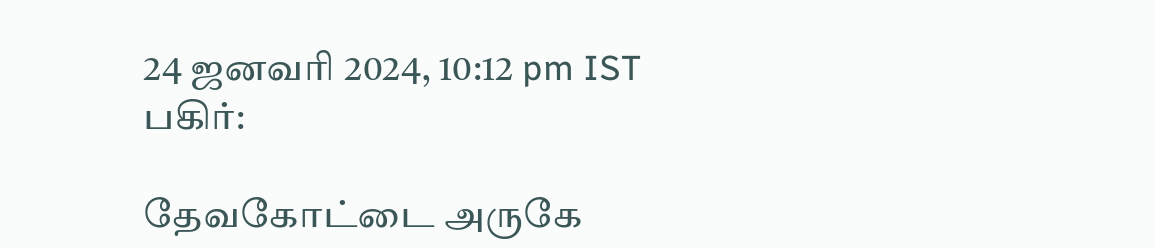24 ஜனவரி 2024, 10:12 pm IST
பகிர்:

தேவகோட்டை அருகே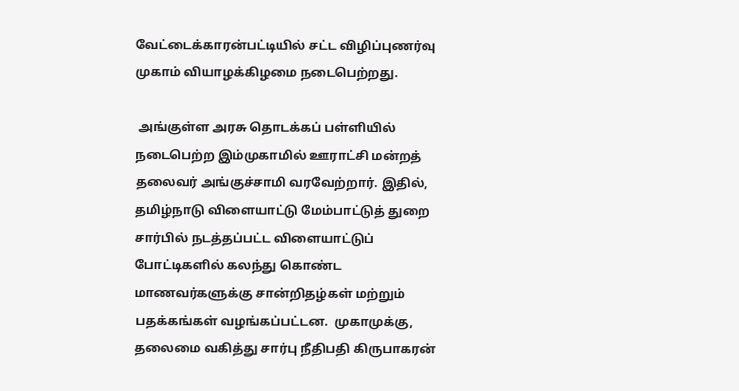வேட்டைக்காரன்பட்டியில் சட்ட விழிப்புணர்வு முகாம் வியாழக்கிழமை நடைபெற்றது.

 அங்குள்ள அரசு தொடக்கப் பள்ளியில் நடைபெற்ற இம்முகாமில் ஊராட்சி மன்றத் தலைவர் அங்குச்சாமி வரவேற்றார். இதில், தமிழ்நாடு விளையாட்டு மேம்பாட்டுத் துறை சார்பில் நடத்தப்பட்ட விளையாட்டுப் போட்டிகளில் கலந்து கொண்ட மாணவர்களுக்கு சான்றிதழ்கள் மற்றும் பதக்கங்கள் வழங்கப்பட்டன.  முகாமுக்கு, தலைமை வகித்து சார்பு நீதிபதி கிருபாகரன்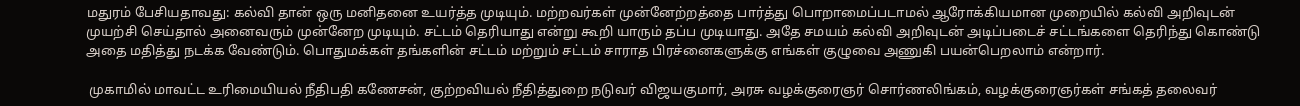மதுரம் பேசியதாவது: கல்வி தான் ஒரு மனிதனை உயர்த்த முடியும். மற்றவர்கள் முன்னேற்றத்தை பார்த்து பொறாமைப்படாமல் ஆரோக்கியமான முறையில் கல்வி அறிவுடன் முயற்சி செய்தால் அனைவரும் முன்னேற முடியும். சட்டம் தெரியாது என்று கூறி யாரும் தப்ப முடியாது. அதே சமயம் கல்வி அறிவுடன் அடிப்படைச் சட்டங்களை தெரிந்து கொண்டு அதை மதித்து நடக்க வேண்டும். பொதுமக்கள் தங்களின் சட்டம் மற்றும் சட்டம் சாராத பிரச்னைகளுக்கு எங்கள் குழுவை அணுகி பயன்பெறலாம் என்றார்.

 முகாமில் மாவட்ட உரிமையியல் நீதிபதி கணேசன், குற்றவியல் நீதித்துறை நடுவர் விஜயகுமார், அரசு வழக்குரைஞர் சொர்ணலிங்கம், வழக்குரைஞர்கள் சங்கத் தலைவர்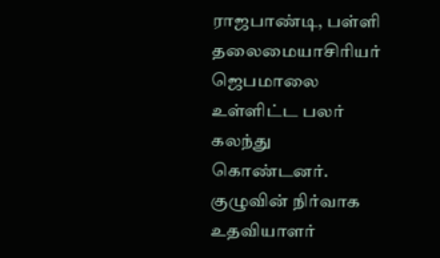ராஜபாண்டி, பள்ளி தலைமையாசிரியர் ஜெபமாலை உள்ளிட்ட பலர் கலந்து கொண்டனர். குழுவின் நிர்வாக உதவியாளர்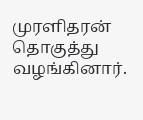முரளிதரன் தொகுத்து வழங்கினார்.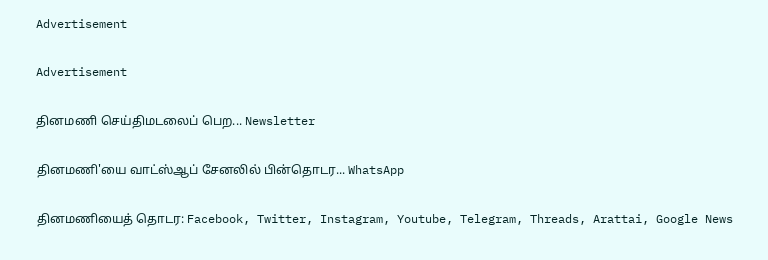Advertisement

Advertisement

தினமணி செய்திமடலைப் பெற... Newsletter

தினமணி'யை வாட்ஸ்ஆப் சேனலில் பின்தொடர... WhatsApp

தினமணியைத் தொடர: Facebook, Twitter, Instagram, Youtube, Telegram, Threads, Arattai, Google News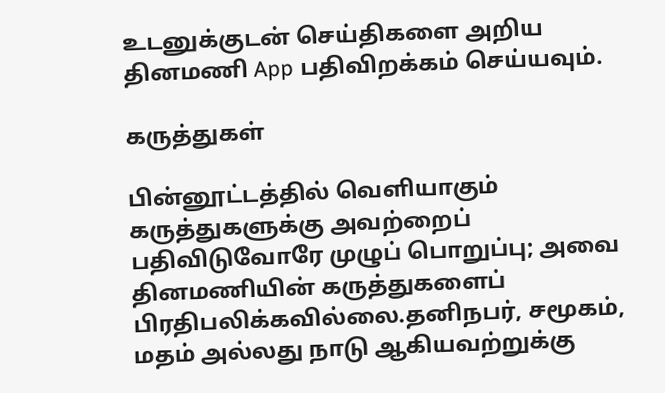உடனுக்குடன் செய்திகளை அறிய தினமணி App பதிவிறக்கம் செய்யவும்.

கருத்துகள்

பின்னூட்டத்தில் வெளியாகும் கருத்துகளுக்கு அவற்றைப் பதிவிடுவோரே முழுப் பொறுப்பு; அவை தினமணியின் கருத்துகளைப் பிரதிபலிக்கவில்லை.தனிநபர், சமூகம், மதம் அல்லது நாடு ஆகியவற்றுக்கு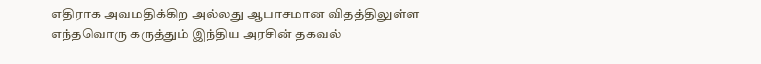எதிராக அவமதிக்கிற அல்லது ஆபாசமான விதத்திலுள்ள எந்தவொரு கருத்தும் இந்திய அரசின் தகவல்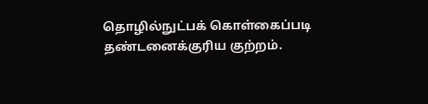தொழில்நுட்பக் கொள்கைப்படி தண்டனைக்குரிய குற்றம்.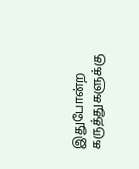இதுபோன்ற கருத்துகளுக்கு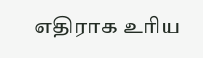எதிராக உரிய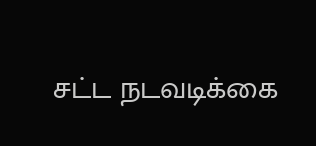சட்ட நடவடிக்கை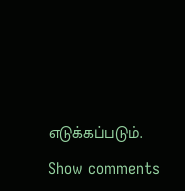எடுக்கப்படும்.

Show comments